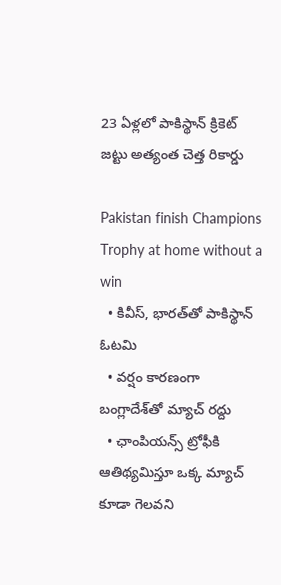23 ఏళ్లలో పాకిస్థాన్ క్రికెట్ జట్టు అత్యంత చెత్త రికార్డు

Pakistan finish Champions Trophy at home without a win
  • కివీస్, భారత్‌తో పాకిస్థాన్ ఓటమి
  • వర్షం కారణంగా బంగ్లాదేశ్‌తో మ్యాచ్ రద్దు
  • ఛాంపియన్స్ ట్రోఫీకి ఆతిథ్యమిస్తూ ఒక్క మ్యాచ్ కూడా గెలవని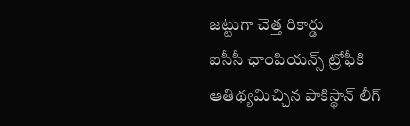జట్టుగా చెత్త రికార్డు
ఐసీసీ ఛాంపియన్స్ ట్రోఫీకి ఆతిథ్యమిచ్చిన పాకిస్థాన్ లీగ్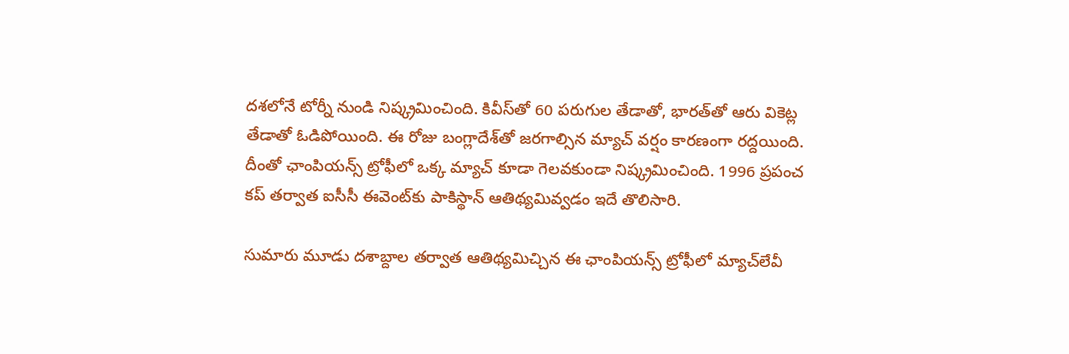దశలోనే టోర్నీ నుండి నిష్క్రమించింది. కివీస్‌తో 60 పరుగుల తేడాతో, భారత్‌తో ఆరు వికెట్ల తేడాతో ఓడిపోయింది. ఈ రోజు బంగ్లాదేశ్‌తో జరగాల్సిన మ్యాచ్ వర్షం కారణంగా రద్దయింది. దీంతో ఛాంపియన్స్ ట్రోఫీలో ఒక్క మ్యాచ్ కూడా గెలవకుండా నిష్క్రమించింది. 1996 ప్రపంచ కప్ తర్వాత ఐసీసీ ఈవెంట్‌కు పాకిస్థాన్ ఆతిథ్యమివ్వడం ఇదే తొలిసారి.

సుమారు మూడు దశాబ్దాల తర్వాత ఆతిథ్యమిచ్చిన ఈ ఛాంపియన్స్ ట్రోఫీలో మ్యాచ్‌లేవీ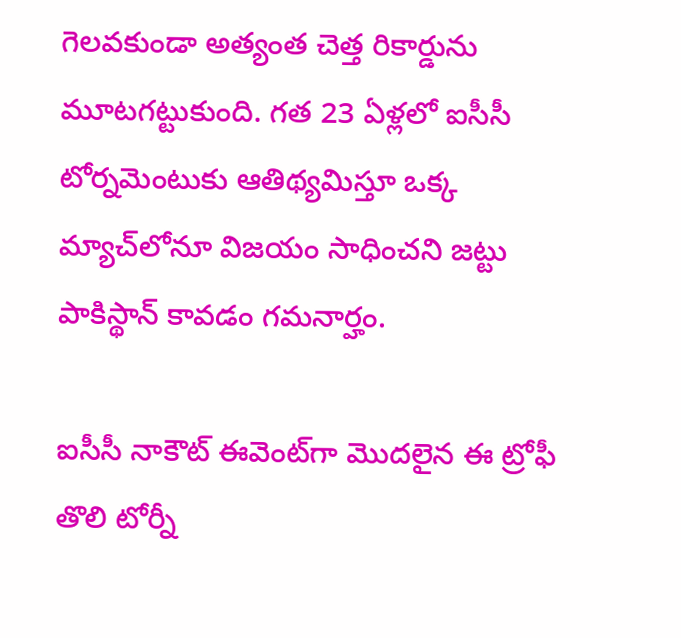గెలవకుండా అత్యంత చెత్త రికార్డును మూటగట్టుకుంది. గత 23 ఏళ్లలో ఐసీసీ టోర్నమెంటుకు ఆతిథ్యమిస్తూ ఒక్క మ్యాచ్‌లోనూ విజయం సాధించని జట్టు పాకిస్థాన్ కావడం గమనార్హం.

ఐసీసీ నాకౌట్ ఈవెంట్‌గా మొదలైన ఈ ట్రోఫీ తొలి టోర్నీ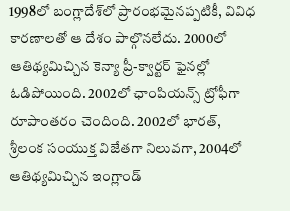1998లో బంగ్లాదేశ్‌లో ప్రారంభమైనప్పటికీ, వివిధ కారణాలతో ఆ దేశం పాల్గొనలేదు. 2000లో ఆతిథ్యమిచ్చిన కెన్యా ప్రీ-క్వార్టర్ ఫైనల్లో ఓడిపోయింది. 2002లో ఛాంపియన్స్ ట్రోఫీగా రూపాంతరం చెందింది. 2002లో భారత్, శ్రీలంక సంయుక్త విజేతగా నిలువగా, 2004లో ఆతిథ్యమిచ్చిన ఇంగ్లాండ్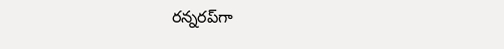రన్నరప్‌గా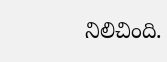నిలిచింది.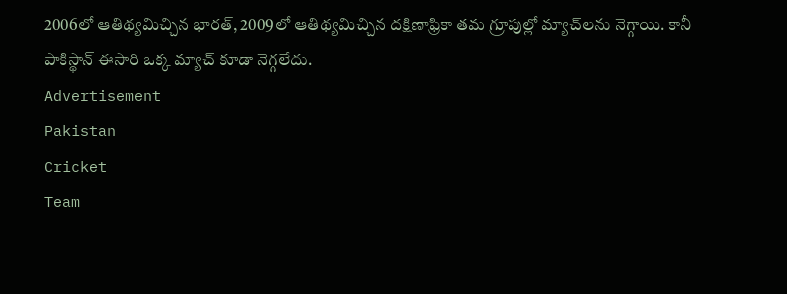2006లో ఆతిథ్యమిచ్చిన భారత్, 2009లో ఆతిథ్యమిచ్చిన దక్షిణాఫ్రికా తమ గ్రూపుల్లో మ్యాచ్‌లను నెగ్గాయి. కానీ పాకిస్థాన్ ఈసారి ఒక్క మ్యాచ్ కూడా నెగ్గలేదు.
Advertisement
Pakistan
Cricket
Team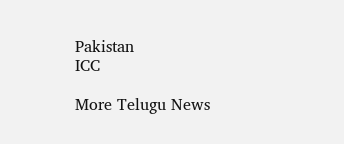Pakistan
ICC

More Telugu News